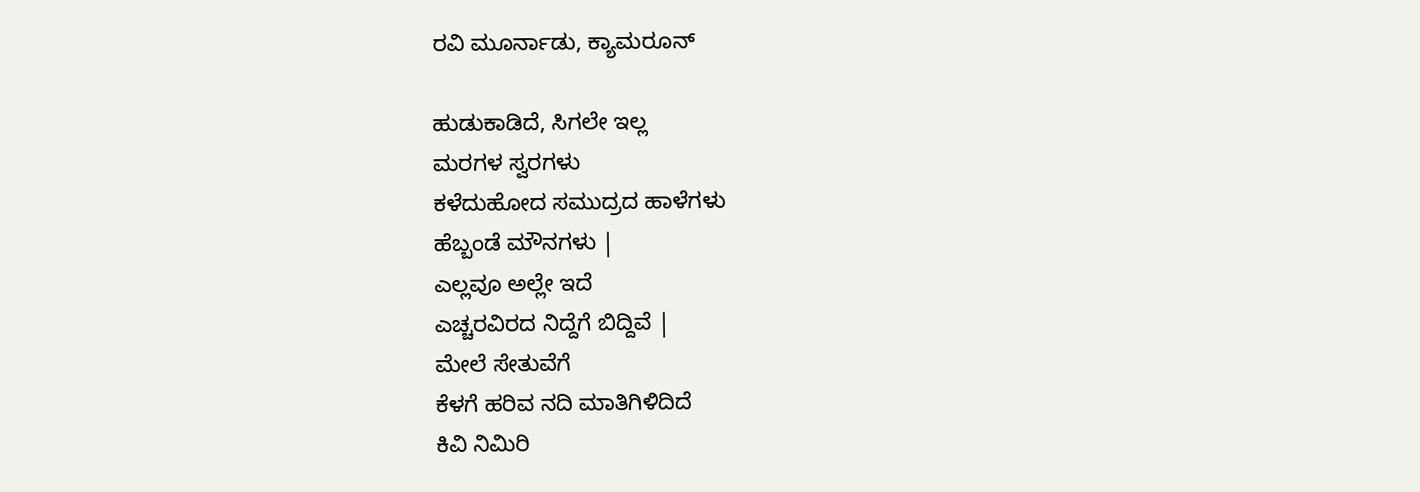ರವಿ ಮೂರ್ನಾಡು, ಕ್ಯಾಮರೂನ್

ಹುಡುಕಾಡಿದೆ, ಸಿಗಲೇ ಇಲ್ಲ
ಮರಗಳ ಸ್ವರಗಳು
ಕಳೆದುಹೋದ ಸಮುದ್ರದ ಹಾಳೆಗಳು
ಹೆಬ್ಬಂಡೆ ಮೌನಗಳು |
ಎಲ್ಲವೂ ಅಲ್ಲೇ ಇದೆ
ಎಚ್ಚರವಿರದ ನಿದ್ದೆಗೆ ಬಿದ್ದಿವೆ |
ಮೇಲೆ ಸೇತುವೆಗೆ
ಕೆಳಗೆ ಹರಿವ ನದಿ ಮಾತಿಗಿಳಿದಿದೆ
ಕಿವಿ ನಿಮಿರಿ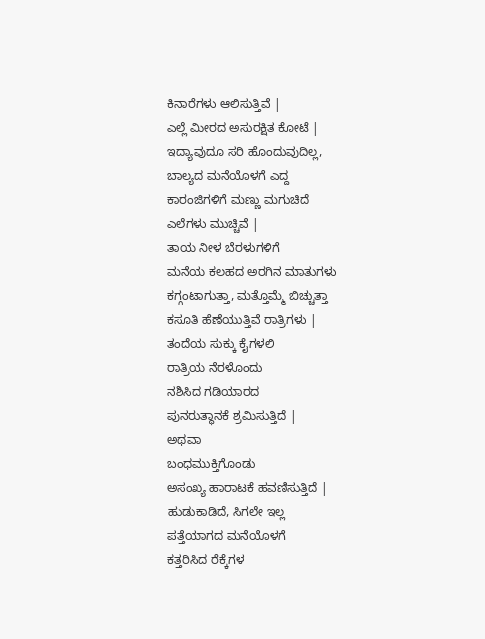ಕಿನಾರೆಗಳು ಆಲಿಸುತ್ತಿವೆ |
ಎಲ್ಲೆ ಮೀರದ ಅಸುರಕ್ಷಿತ ಕೋಟೆ |
ಇದ್ಯಾವುದೂ ಸರಿ ಹೊಂದುವುದಿಲ್ಲ,
ಬಾಲ್ಯದ ಮನೆಯೊಳಗೆ ಎದ್ದ
ಕಾರಂಜಿಗಳಿಗೆ ಮಣ್ಣು ಮಗುಚಿದೆ
ಎಲೆಗಳು ಮುಚ್ಚಿವೆ |
ತಾಯ ನೀಳ ಬೆರಳುಗಳಿಗೆ
ಮನೆಯ ಕಲಹದ ಅರಗಿನ ಮಾತುಗಳು
ಕಗ್ಗಂಟಾಗುತ್ತಾ, ಮತ್ತೊಮ್ಮೆ ಬಿಚ್ಚುತ್ತಾ
ಕಸೂತಿ ಹೆಣೆಯುತ್ತಿವೆ ರಾತ್ರಿಗಳು |
ತಂದೆಯ ಸುಕ್ಕು ಕೈಗಳಲಿ
ರಾತ್ರಿಯ ನೆರಳೊಂದು
ನಶಿಸಿದ ಗಡಿಯಾರದ
ಪುನರುತ್ಥಾನಕೆ ಶ್ರಮಿಸುತ್ತಿದೆ |
ಅಥವಾ
ಬಂಧಮುಕ್ತಿಗೊಂಡು
ಅಸಂಖ್ಯ ಹಾರಾಟಕೆ ಹವಣಿಸುತ್ತಿದೆ |
ಹುಡುಕಾಡಿದೆ, ಸಿಗಲೇ ಇಲ್ಲ
ಪತ್ತೆಯಾಗದ ಮನೆಯೊಳಗೆ
ಕತ್ತರಿಸಿದ ರೆಕ್ಕೆಗಳ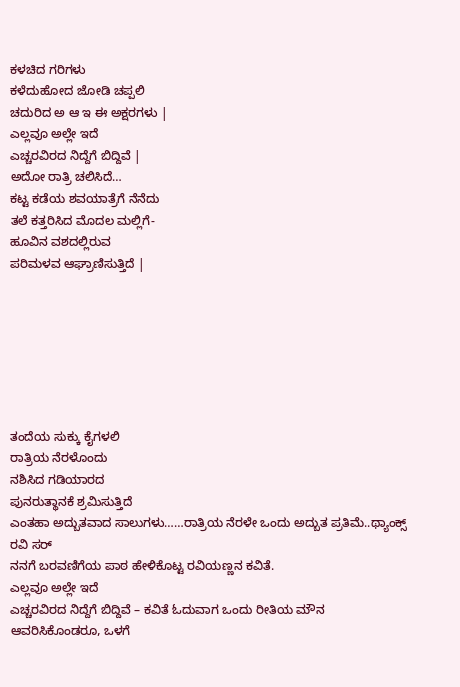ಕಳಚಿದ ಗರಿಗಳು
ಕಳೆದುಹೋದ ಜೋಡಿ ಚಪ್ಪಲಿ
ಚದುರಿದ ಅ ಆ ಇ ಈ ಅಕ್ಷರಗಳು |
ಎಲ್ಲವೂ ಅಲ್ಲೇ ಇದೆ
ಎಚ್ಚರವಿರದ ನಿದ್ದೆಗೆ ಬಿದ್ದಿವೆ |
ಅದೋ ರಾತ್ರಿ ಚಲಿಸಿದೆ…
ಕಟ್ಟ ಕಡೆಯ ಶವಯಾತ್ರೆಗೆ ನೆನೆದು
ತಲೆ ಕತ್ತರಿಸಿದ ಮೊದಲ ಮಲ್ಲಿಗೆ-
ಹೂವಿನ ವಶದಲ್ಲಿರುವ
ಪರಿಮಳವ ಆಘ್ರಾಣಿಸುತ್ತಿದೆ |







ತಂದೆಯ ಸುಕ್ಕು ಕೈಗಳಲಿ
ರಾತ್ರಿಯ ನೆರಳೊಂದು
ನಶಿಸಿದ ಗಡಿಯಾರದ
ಪುನರುತ್ಥಾನಕೆ ಶ್ರಮಿಸುತ್ತಿದೆ
ಎಂತಹಾ ಅದ್ಬುತವಾದ ಸಾಲುಗಳು……ರಾತ್ರಿಯ ನೆರಳೇ ಒಂದು ಅದ್ಬುತ ಪ್ರತಿಮೆ..ಥ್ಯಾಂಕ್ಸ್ ರವಿ ಸರ್
ನನಗೆ ಬರವಣಿಗೆಯ ಪಾಠ ಹೇಳಿಕೊಟ್ಟ ರವಿಯಣ್ಣನ ಕವಿತೆ.
ಎಲ್ಲವೂ ಅಲ್ಲೇ ಇದೆ
ಎಚ್ಚರವಿರದ ನಿದ್ದೆಗೆ ಬಿದ್ದಿವೆ – ಕವಿತೆ ಓದುವಾಗ ಒಂದು ರೀತಿಯ ಮೌನ ಆವರಿಸಿಕೊಂಡರೂ, ಒಳಗೆ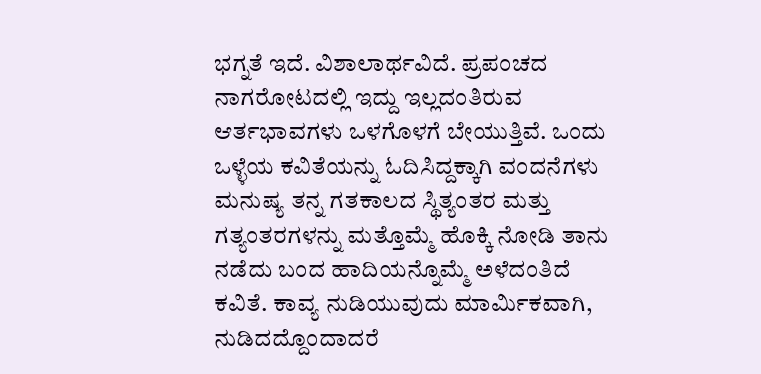ಭಗ್ನತೆ ಇದೆ. ವಿಶಾಲಾರ್ಥವಿದೆ. ಪ್ರಪಂಚದ ನಾಗರೋಟದಲ್ಲಿ ಇದ್ದು ಇಲ್ಲದಂತಿರುವ ಆರ್ತಭಾವಗಳು ಒಳಗೊಳಗೆ ಬೇಯುತ್ತಿವೆ. ಒಂದು ಒಳ್ಳೆಯ ಕವಿತೆಯನ್ನು ಓದಿಸಿದ್ದಕ್ಕಾಗಿ ವಂದನೆಗಳು
ಮನುಷ್ಯ ತನ್ನ ಗತಕಾಲದ ಸ್ಥಿತ್ಯಂತರ ಮತ್ತು ಗತ್ಯಂತರಗಳನ್ನು ಮತ್ತೊಮ್ಮೆ ಹೊಕ್ಕಿ ನೋಡಿ ತಾನು ನಡೆದು ಬಂದ ಹಾದಿಯನ್ನೊಮ್ಮೆ ಅಳೆದಂತಿದೆ ಕವಿತೆ. ಕಾವ್ಯ ನುಡಿಯುವುದು ಮಾರ್ಮಿಕವಾಗಿ, ನುಡಿದದ್ದೊಂದಾದರೆ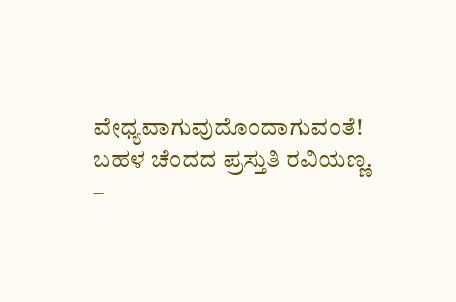ವೇಧ್ಯವಾಗುವುದೊಂದಾಗುವಂತೆ! ಬಹಳ ಚೆಂದದ ಪ್ರಸ್ತುತಿ ರವಿಯಣ್ಣ.
–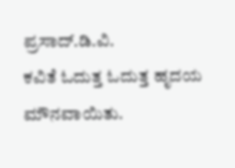ಪ್ರಸಾದ್.ಡಿ.ವಿ.
ಕವಿತೆ ಓದುತ್ತ ಓದುತ್ತ ಹೃದಯ ಮೌನವಾಯಿತು.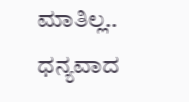ಮಾತಿಲ್ಲ.. ಧನ್ಯವಾದ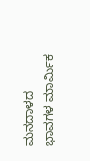ಮನದಾಳದ ಭಾವಗಳ ಮಾರ್ಮಿಕ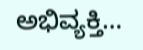ಅಭಿವ್ಯಕ್ತಿ…